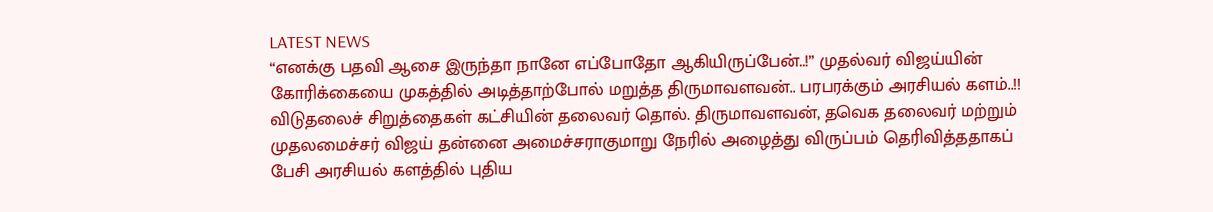LATEST NEWS
“எனக்கு பதவி ஆசை இருந்தா நானே எப்போதோ ஆகியிருப்பேன்..!” முதல்வர் விஜய்யின் கோரிக்கையை முகத்தில் அடித்தாற்போல் மறுத்த திருமாவளவன்.. பரபரக்கும் அரசியல் களம்..!!
விடுதலைச் சிறுத்தைகள் கட்சியின் தலைவர் தொல். திருமாவளவன், தவெக தலைவர் மற்றும் முதலமைச்சர் விஜய் தன்னை அமைச்சராகுமாறு நேரில் அழைத்து விருப்பம் தெரிவித்ததாகப் பேசி அரசியல் களத்தில் புதிய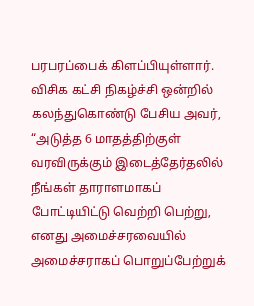பரபரப்பைக் கிளப்பியுள்ளார். விசிக கட்சி நிகழ்ச்சி ஒன்றில் கலந்துகொண்டு பேசிய அவர், “அடுத்த 6 மாதத்திற்குள் வரவிருக்கும் இடைத்தேர்தலில் நீங்கள் தாராளமாகப் போட்டியிட்டு வெற்றி பெற்று, எனது அமைச்சரவையில் அமைச்சராகப் பொறுப்பேற்றுக்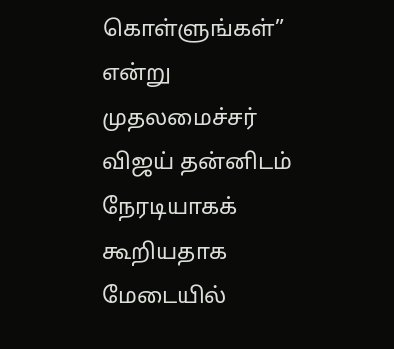கொள்ளுங்கள்” என்று முதலமைச்சர் விஜய் தன்னிடம் நேரடியாகக் கூறியதாக மேடையில்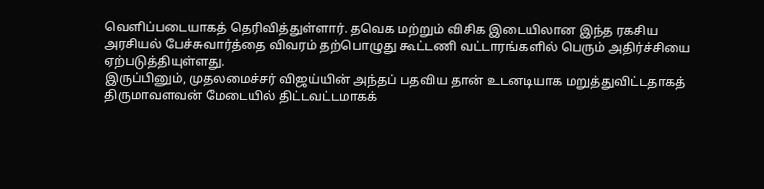வெளிப்படையாகத் தெரிவித்துள்ளார். தவெக மற்றும் விசிக இடையிலான இந்த ரகசிய அரசியல் பேச்சுவார்த்தை விவரம் தற்பொழுது கூட்டணி வட்டாரங்களில் பெரும் அதிர்ச்சியை ஏற்படுத்தியுள்ளது.
இருப்பினும், முதலமைச்சர் விஜய்யின் அந்தப் பதவிய தான் உடனடியாக மறுத்துவிட்டதாகத் திருமாவளவன் மேடையில் திட்டவட்டமாகக்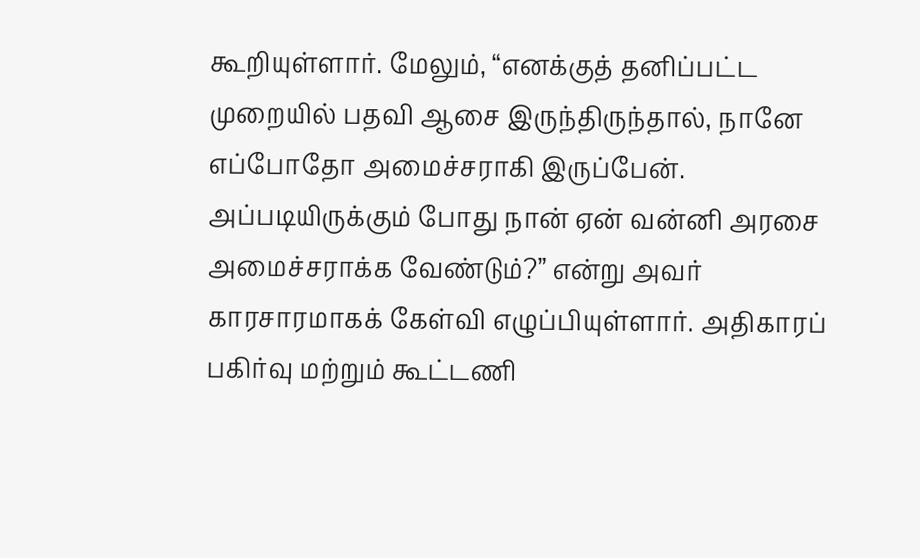கூறியுள்ளார். மேலும், “எனக்குத் தனிப்பட்ட முறையில் பதவி ஆசை இருந்திருந்தால், நானே எப்போதோ அமைச்சராகி இருப்பேன். அப்படியிருக்கும் போது நான் ஏன் வன்னி அரசை அமைச்சராக்க வேண்டும்?” என்று அவர் காரசாரமாகக் கேள்வி எழுப்பியுள்ளார். அதிகாரப் பகிர்வு மற்றும் கூட்டணி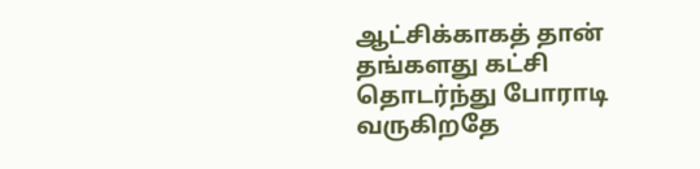ஆட்சிக்காகத் தான் தங்களது கட்சி தொடர்ந்து போராடி வருகிறதே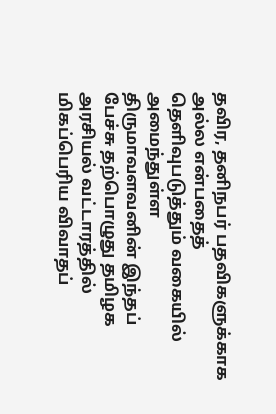தவிர, தனிநபர் பதவிகளுக்காக அல்ல என்பதைத் தெளிவுபடுத்தும் வகையில் அமைந்துள்ள திருமாவளவனின் இந்தப் பேச்சு தற்பொழுது தமிழக அரசியல் வட்டாரத்தில் மிகப்பெரிய விவாதப்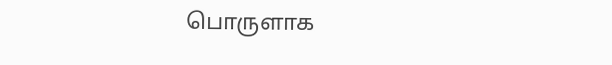பொருளாக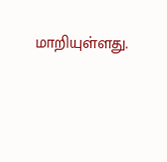மாறியுள்ளது.